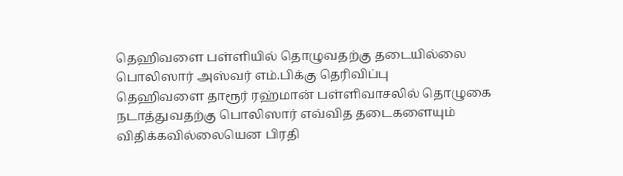தெஹிவளை பள்ளியில் தொழுவதற்கு தடையில்லை பொலிஸார் அஸ்வர் எம்.பிக்கு தெரிவிப்பு
தெஹிவளை தாரூர் ரஹ்மான் பள்ளிவாசலில் தொழுகை நடாத்துவதற்கு பொலிஸார் எவ்வித தடைகளையும் விதிக்கவில்லையென பிரதி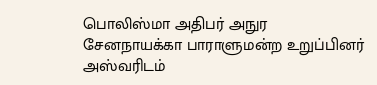பொலிஸ்மா அதிபர் அநுர சேனநாயக்கா பாராளுமன்ற உறுப்பினர் அஸ்வரிடம்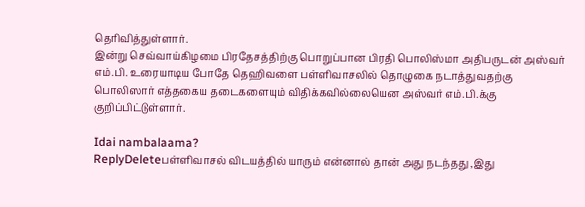தெரிவித்துள்ளார்.
இன்று செவ்வாய்கிழமை பிரதேசத்திற்கு பொறுப்பான பிரதி பொலிஸ்மா அதிபருடன் அஸ்வர் எம்.பி. உரையாடிய போதே தெஹிவளை பள்ளிவாசலில் தொழுகை நடாத்துவதற்கு பொலிஸார் எத்தகைய தடைகளையும் விதிக்கவில்லையென அஸ்வர் எம்.பி.க்கு குறிப்பிட்டுள்ளார்.

Idai nambalaama?
ReplyDeleteபள்ளிவாசல் விடயத்தில் யாரும் என்னால் தான் அது நடந்தது ,இது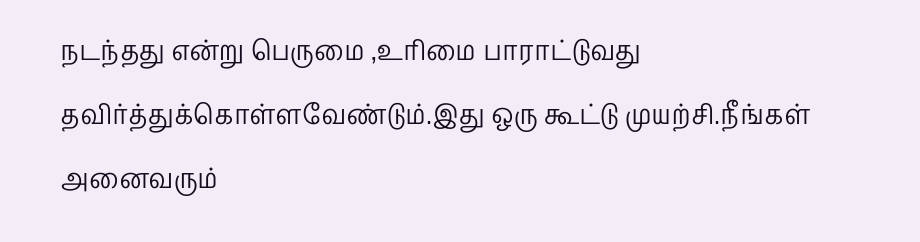நடந்தது என்று பெருமை ,உரிமை பாராட்டுவது தவிர்த்துக்கொள்ளவேண்டும்.இது ஒரு கூட்டு முயற்சி.நீங்கள் அனைவரும்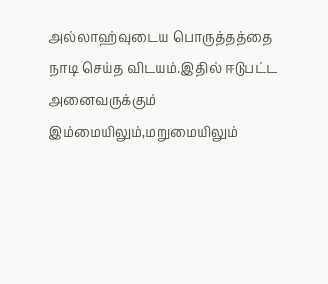அல்லாஹ்வுடைய பொருத்தத்தை நாடி செய்த விடயம்.இதில் ஈடுபட்ட அனைவருக்கும் இம்மையிலும்,மறுமையிலும்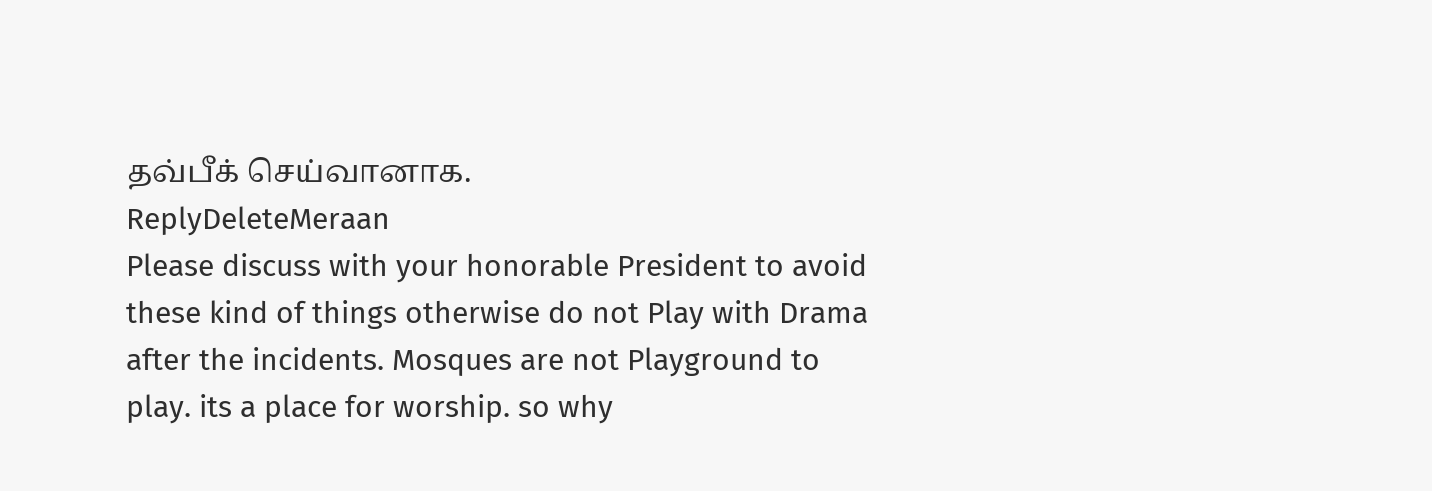தவ்பீக் செய்வானாக.
ReplyDeleteMeraan
Please discuss with your honorable President to avoid these kind of things otherwise do not Play with Drama after the incidents. Mosques are not Playground to play. its a place for worship. so why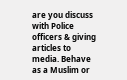are you discuss with Police officers & giving articles to media. Behave as a Muslim or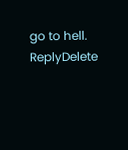go to hell.
ReplyDelete